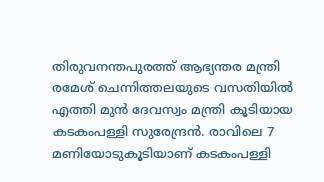തിരുവനന്തപുരത്ത് ആഭ്യന്തര മന്ത്രി രമേശ് ചെന്നിത്തലയുടെ വസതിയിൽ എത്തി മുൻ ദേവസ്വം മന്ത്രി കൂടിയായ കടകംപള്ളി സുരേന്ദ്രൻ. രാവിലെ 7 മണിയോടുകൂടിയാണ് കടകംപള്ളി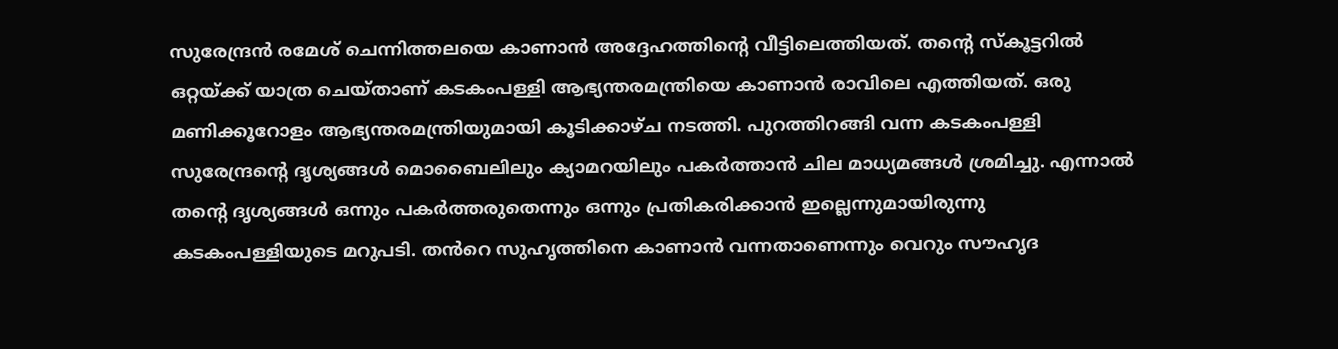സുരേന്ദ്രൻ രമേശ് ചെന്നിത്തലയെ കാണാൻ അദ്ദേഹത്തിന്റെ വീട്ടിലെത്തിയത്. തൻ്റെ സ്കൂട്ടറിൽ ഒറ്റയ്ക്ക് യാത്ര ചെയ്താണ് കടകംപള്ളി ആഭ്യന്തരമന്ത്രിയെ കാണാൻ രാവിലെ എത്തിയത്. ഒരു മണിക്കൂറോളം ആഭ്യന്തരമന്ത്രിയുമായി കൂടിക്കാഴ്ച നടത്തി. പുറത്തിറങ്ങി വന്ന കടകംപള്ളി സുരേന്ദ്രന്റെ ദൃശ്യങ്ങൾ മൊബൈലിലും ക്യാമറയിലും പകർത്താൻ ചില മാധ്യമങ്ങൾ ശ്രമിച്ചു. എന്നാൽ തന്റെ ദൃശ്യങ്ങൾ ഒന്നും പകർത്തരുതെന്നും ഒന്നും പ്രതികരിക്കാൻ ഇല്ലെന്നുമായിരുന്നു കടകംപള്ളിയുടെ മറുപടി. തൻറെ സുഹൃത്തിനെ കാണാൻ വന്നതാണെന്നും വെറും സൗഹൃദ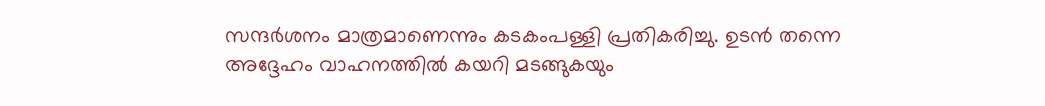സന്ദർശനം മാത്രമാണെന്നും കടകംപള്ളി പ്രതികരിച്ചു. ഉടൻ തന്നെ അദ്ദേഹം വാഹനത്തിൽ കയറി മടങ്ങുകയും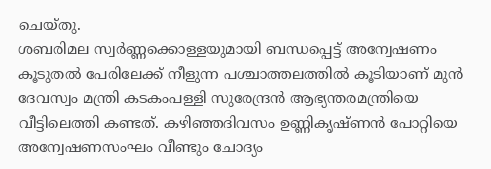ചെയ്തു.
ശബരിമല സ്വർണ്ണക്കൊള്ളയുമായി ബന്ധപ്പെട്ട് അന്വേഷണം കൂടുതൽ പേരിലേക്ക് നീളുന്ന പശ്ചാത്തലത്തിൽ കൂടിയാണ് മുൻ ദേവസ്വം മന്ത്രി കടകംപള്ളി സുരേന്ദ്രൻ ആഭ്യന്തരമന്ത്രിയെ വീട്ടിലെത്തി കണ്ടത്. കഴിഞ്ഞദിവസം ഉണ്ണികൃഷ്ണൻ പോറ്റിയെ അന്വേഷണസംഘം വീണ്ടും ചോദ്യം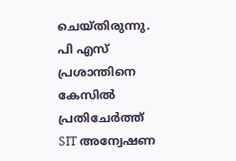ചെയ്തിരുന്നു. പി എസ് പ്രശാന്തിനെ കേസിൽ പ്രതിചേർത്ത് SIT അന്വേഷണ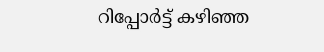റിപ്പോർട്ട് കഴിഞ്ഞ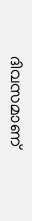ദിവസമാണ്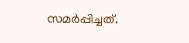സമർപ്പിച്ചത്.